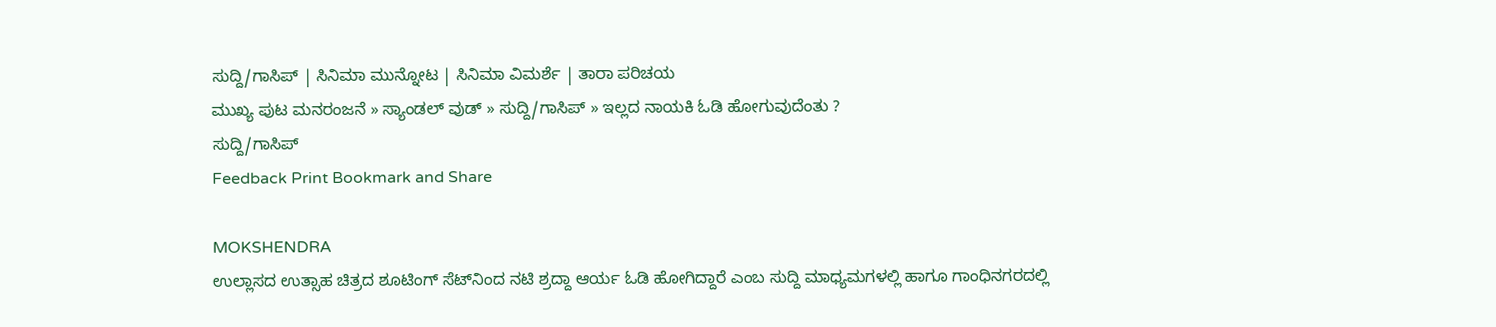ಸುದ್ದಿ/ಗಾಸಿಪ್ | ಸಿನಿಮಾ ಮುನ್ನೋಟ | ಸಿನಿಮಾ ವಿಮರ್ಶೆ | ತಾರಾ ಪರಿಚಯ
ಮುಖ್ಯ ಪುಟ ಮನರಂಜನೆ » ಸ್ಯಾಂಡಲ್ ವುಡ್ » ಸುದ್ದಿ/ಗಾಸಿಪ್ » ಇಲ್ಲದ ನಾಯಕಿ ಓಡಿ ಹೋಗುವುದೆಂತು ?
ಸುದ್ದಿ/ಗಾಸಿಪ್
Feedback Print Bookmark and Share

MOKSHENDRA
ಉಲ್ಲಾಸದ ಉತ್ಸಾಹ ಚಿತ್ರದ ಶೂಟಿಂಗ್ ಸೆಟ್‌ನಿಂದ ನಟಿ ಶ್ರದ್ದಾ ಆರ್ಯ ಓಡಿ ಹೋಗಿದ್ದಾರೆ ಎಂಬ ಸುದ್ದಿ ಮಾಧ್ಯಮಗಳಲ್ಲಿ ಹಾಗೂ ಗಾಂಧಿನಗರದಲ್ಲಿ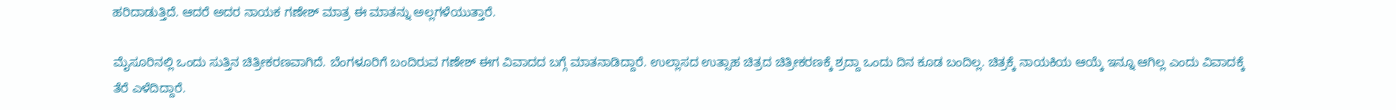ಹರಿದಾಡುತ್ತಿದೆ. ಆದರೆ ಅದರ ನಾಯಕ ಗಣೇಶ್ ಮಾತ್ರ ಈ ಮಾತನ್ನು ಅಲ್ಲಗಳೆಯುತ್ತಾರೆ.

ಮೈಸೂರಿನಲ್ಲಿ ಒಂದು ಸುತ್ತಿನ ಚಿತ್ರೀಕರಣವಾಗಿದೆ. ಬೆಂಗಳೂರಿಗೆ ಬಂದಿರುವ ಗಣೇಶ್ ಈಗ ವಿವಾದದ ಬಗ್ಗೆ ಮಾತನಾಡಿದ್ದಾರೆ. ಉಲ್ಲಾಸದ ಉತ್ಸಾಹ ಚಿತ್ರದ ಚಿತ್ರೀಕರಣಕ್ಕೆ ಶ್ರದ್ದಾ ಒಂದು ದಿನ ಕೂಡ ಬಂದಿಲ್ಲ. ಚಿತ್ರಕ್ಕೆ ನಾಯಕಿಯ ಆಯ್ಕೆ ಇನ್ನೂ ಆಗಿಲ್ಲ ಎಂದು ವಿವಾದಕ್ಕೆ ತೆರೆ ಎಳೆದಿದ್ದಾರೆ.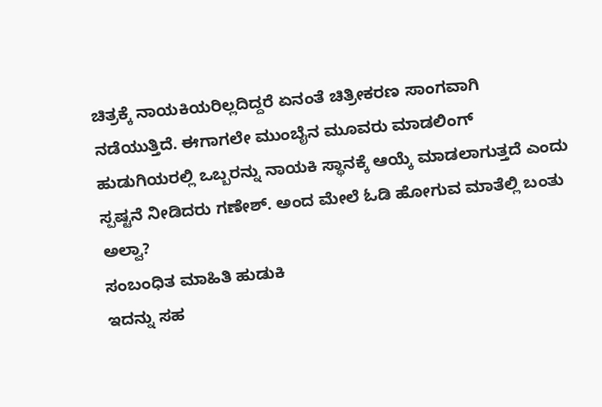ಚಿತ್ರಕ್ಕೆ ನಾಯಕಿಯರಿಲ್ಲದಿದ್ದರೆ ಏನಂತೆ ಚಿತ್ರೀಕರಣ ಸಾಂಗವಾಗಿ ನಡೆಯುತ್ತಿದೆ. ಈಗಾಗಲೇ ಮುಂಬೈನ ಮೂವರು ಮಾಡಲಿಂಗ್ ಹುಡುಗಿಯರಲ್ಲಿ ಒಬ್ಬರನ್ನು ನಾಯಕಿ ಸ್ಥಾನಕ್ಕೆ ಆಯ್ಕೆ ಮಾಡಲಾಗುತ್ತದೆ ಎಂದು ಸ್ಪಷ್ಟನೆ ನೀಡಿದರು ಗಣೇಶ್. ಅಂದ ಮೇಲೆ ಓಡಿ ಹೋಗುವ ಮಾತೆಲ್ಲಿ ಬಂತು ಅಲ್ವಾ?
ಸಂಬಂಧಿತ ಮಾಹಿತಿ ಹುಡುಕಿ
ಇದನ್ನು ಸಹ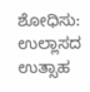ಶೋಧಿಸು: ಉಲ್ಲಾಸದ ಉತ್ಸಾಹ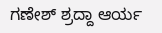ಗಣೇಶ್ ಶ್ರದ್ದಾ ಆರ್ಯ